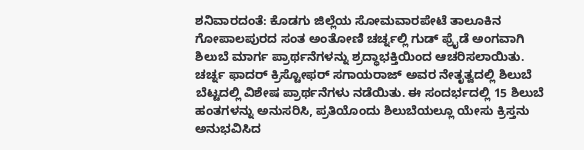ಶನಿವಾರದಂತೆ: ಕೊಡಗು ಜಿಲ್ಲೆಯ ಸೋಮವಾರಪೇಟೆ ತಾಲೂಕಿನ ಗೋಪಾಲಪುರದ ಸಂತ ಅಂತೋಣಿ ಚರ್ಚ್ನಲ್ಲಿ ಗುಡ್ ಫ್ರೈಡೆ ಅಂಗವಾಗಿ ಶಿಲುಬೆ ಮಾರ್ಗ ಪ್ರಾರ್ಥನೆಗಳನ್ನು ಶ್ರದ್ಧಾಭಕ್ತಿಯಿಂದ ಆಚರಿಸಲಾಯಿತು.
ಚರ್ಚ್ನ ಫಾದರ್ ಕ್ರಿಸ್ಟೋಫರ್ ಸಗಾಯರಾಜ್ ಅವರ ನೇತೃತ್ವದಲ್ಲಿ ಶಿಲುಬೆ ಬೆಟ್ಟದಲ್ಲಿ ವಿಶೇಷ ಪ್ರಾರ್ಥನೆಗಳು ನಡೆಯಿತು. ಈ ಸಂದರ್ಭದಲ್ಲಿ 15 ಶಿಲುಬೆ ಹಂತಗಳನ್ನು ಅನುಸರಿಸಿ, ಪ್ರತಿಯೊಂದು ಶಿಲುಬೆಯಲ್ಲೂ ಯೇಸು ಕ್ರಿಸ್ತನು ಅನುಭವಿಸಿದ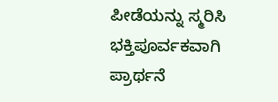ಪೀಡೆಯನ್ನು ಸ್ಮರಿಸಿ ಭಕ್ತಿಪೂರ್ವಕವಾಗಿ ಪ್ರಾರ್ಥನೆ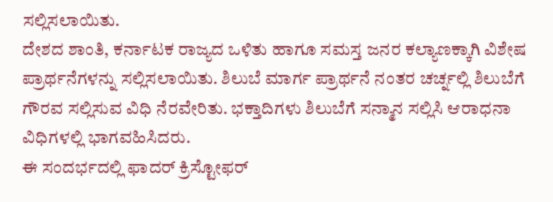ಸಲ್ಲಿಸಲಾಯಿತು.
ದೇಶದ ಶಾಂತಿ, ಕರ್ನಾಟಕ ರಾಜ್ಯದ ಒಳಿತು ಹಾಗೂ ಸಮಸ್ತ ಜನರ ಕಲ್ಯಾಣಕ್ಕಾಗಿ ವಿಶೇಷ ಪ್ರಾರ್ಥನೆಗಳನ್ನು ಸಲ್ಲಿಸಲಾಯಿತು. ಶಿಲುಬೆ ಮಾರ್ಗ ಪ್ರಾರ್ಥನೆ ನಂತರ ಚರ್ಚ್ನಲ್ಲಿ ಶಿಲುಬೆಗೆ ಗೌರವ ಸಲ್ಲಿಸುವ ವಿಧಿ ನೆರವೇರಿತು. ಭಕ್ತಾದಿಗಳು ಶಿಲುಬೆಗೆ ಸನ್ಮಾನ ಸಲ್ಲಿಸಿ ಆರಾಧನಾ ವಿಧಿಗಳಲ್ಲಿ ಭಾಗವಹಿಸಿದರು.
ಈ ಸಂದರ್ಭದಲ್ಲಿ ಫಾದರ್ ಕ್ರಿಸ್ಟೋಫರ್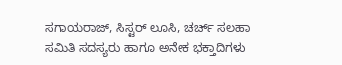ಸಗಾಯರಾಜ್, ಸಿಸ್ಟರ್ ಲೂಸಿ, ಚರ್ಚ್ ಸಲಹಾ ಸಮಿತಿ ಸದಸ್ಯರು ಹಾಗೂ ಅನೇಕ ಭಕ್ತಾದಿಗಳು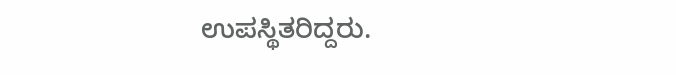ಉಪಸ್ಥಿತರಿದ್ದರು.